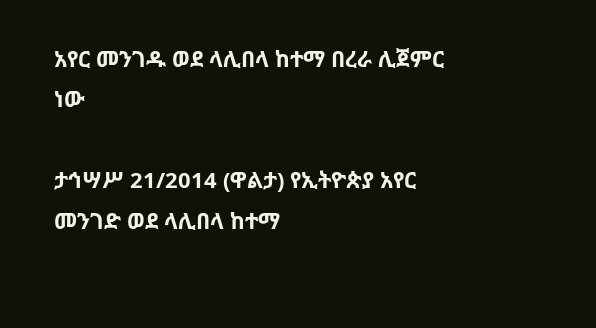አየር መንገዱ ወደ ላሊበላ ከተማ በረራ ሊጀምር ነው

ታኅሣሥ 21/2014 (ዋልታ) የኢትዮጵያ አየር መንገድ ወደ ላሊበላ ከተማ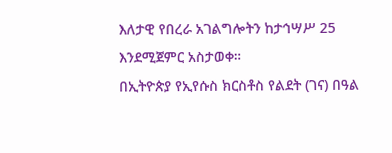እለታዊ የበረራ አገልግሎትን ከታኅሣሥ 25 እንደሚጀምር አስታወቀ።
በኢትዮጵያ የኢየሱስ ክርስቶስ የልደት (ገና) በዓል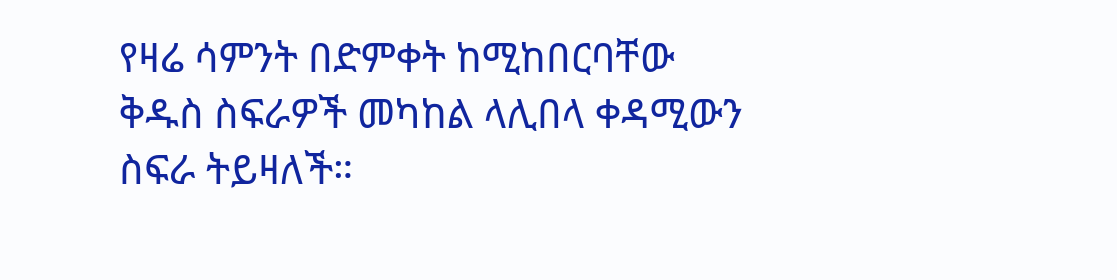የዛሬ ሳምንት በድምቀት ከሚከበርባቸው ቅዱስ ስፍራዎች መካከል ላሊበላ ቀዳሚውን ስፍራ ትይዛለች።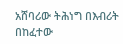አሸባሪው ትሕነግ በእብሪት በከፈተው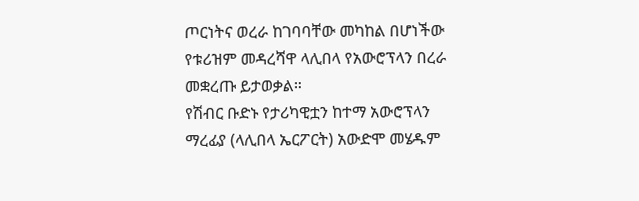ጦርነትና ወረራ ከገባባቸው መካከል በሆነችው የቱሪዝም መዳረሻዋ ላሊበላ የአውሮፕላን በረራ መቋረጡ ይታወቃል።
የሽብር ቡድኑ የታሪካዊቷን ከተማ አውሮፕላን ማረፊያ (ላሊበላ ኤርፖርት) አውድሞ መሄዱም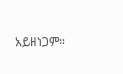አይዘነጋም።